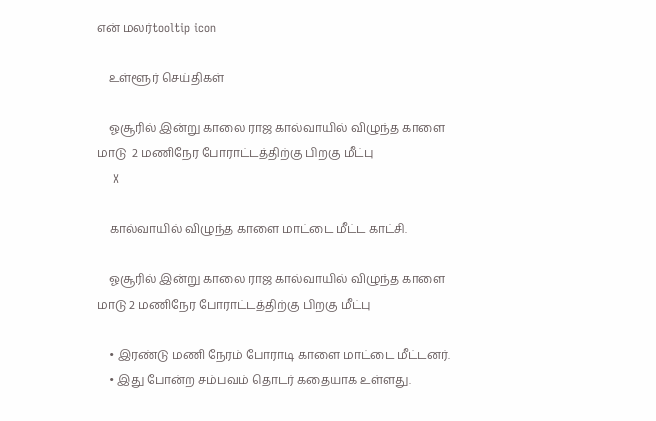என் மலர்tooltip icon

    உள்ளூர் செய்திகள்

    ஓசூரில் இன்று காலை ராஜ கால்வாயில் விழுந்த காளை மாடு  2 மணிநேர போராட்டத்திற்கு பிறகு மீட்பு
    X

    கால்வாயில் விழுந்த காளை மாட்டை மீட்ட காட்சி.

    ஓசூரில் இன்று காலை ராஜ கால்வாயில் விழுந்த காளை மாடு 2 மணிநேர போராட்டத்திற்கு பிறகு மீட்பு

    • இரண்டு மணி நேரம் போராடி காளை மாட்டை மீட்டனர்.
    • இது போன்ற சம்பவம் தொடர் கதையாக உள்ளது.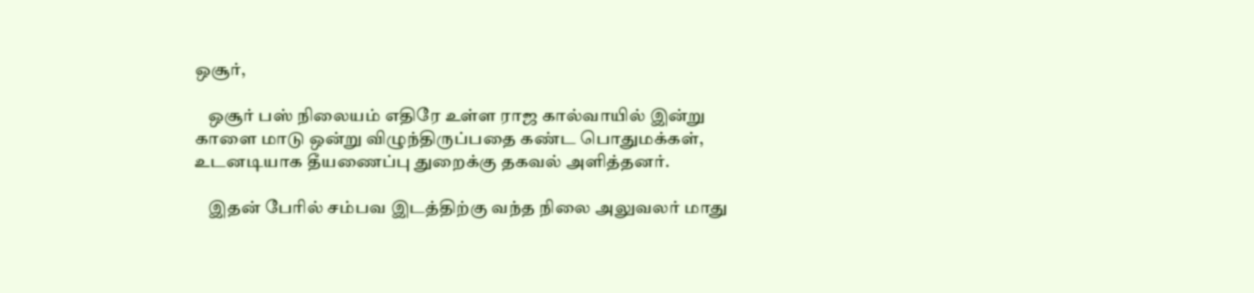ஒசூர்,

    ஒசூர் பஸ் நிலையம் எதிரே உள்ள ராஜ கால்வாயில் இன்று காளை மாடு ஒன்று விழுந்திருப்பதை கண்ட பொதுமக்கள், உடனடியாக தீயணைப்பு துறைக்கு தகவல் அளித்தனர்.

    இதன் பேரில் சம்பவ இடத்திற்கு வந்த நிலை அலுவலர் மாது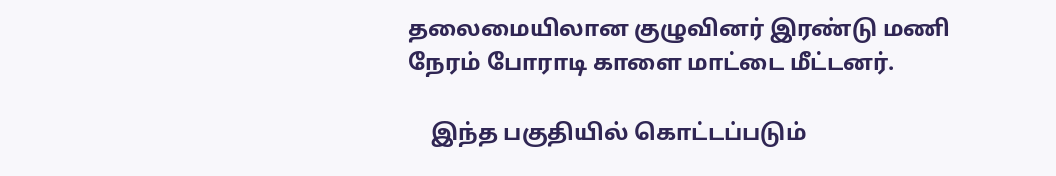தலைமையிலான குழுவினர் இரண்டு மணி நேரம் போராடி காளை மாட்டை மீட்டனர்.

    இந்த பகுதியில் கொட்டப்படும்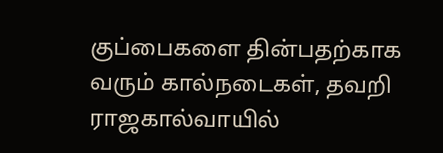குப்பைகளை தின்பதற்காக வரும் கால்நடைகள், தவறி ராஜகால்வாயில்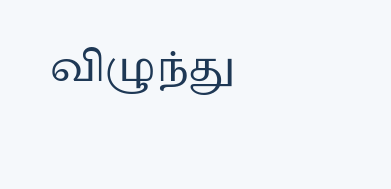விழுந்து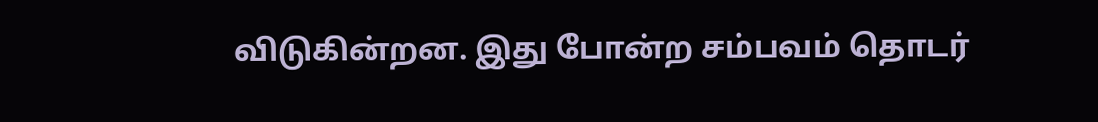விடுகின்றன. இது போன்ற சம்பவம் தொடர்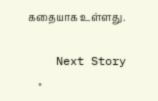கதையாக உள்ளது.

    Next Story
    ×